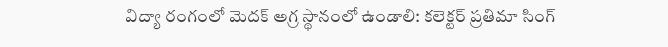విద్యా రంగంలో మెద‌క్ అగ్ర స్థానంలో ఉండాలి: కలెక్టర్ ప్రతిమా సింగ్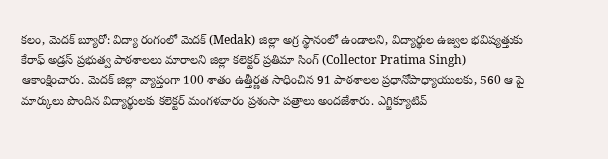క‌లం, మెద‌క్ బ్యూరో: విద్యా రంగంలో మెద‌క్ (Medak) జిల్లా అగ్ర‌ స్థానంలో ఉండాలని, విద్యార్థుల ఉజ్వల భవిష్యత్తుకు కేరాఫ్ అడ్రస్ ప్రభుత్వ పాఠశాలలు మారాల‌ని జిల్లా కలెక్టర్ ప్రతిమా సింగ్ (Collector Pratima Singh) ఆకాంక్షించారు. మెద‌క్ జిల్లా వ్యాప్తంగా 100 శాతం ఉత్తీర్ణత సాధించిన 91 పాఠశాలల ప్రధానోపాధ్యాయులకు, 560 ఆ పై మార్కులు పొందిన విద్యార్థులకు క‌లెక్ట‌ర్ మంగ‌ళ‌వారం ప్రశంసా పత్రాలు అంద‌జేశారు. ఎగ్జిక్యూటివ్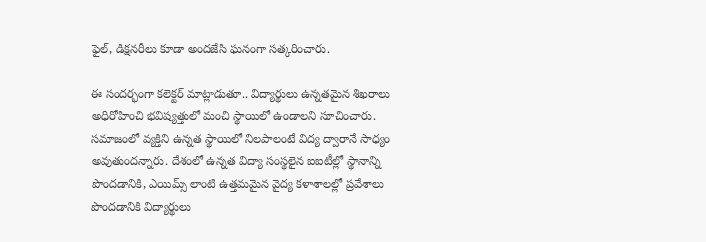ఫైల్, డిక్షనరీలు కూడా అందజేసి ఘనంగా సత్కరించారు.

ఈ సంద‌ర్భంగా క‌లెక్ట‌ర్ మాట్లాడుతూ.. విద్యార్థులు ఉన్నతమైన శిఖరాలు అధిరోహించి భవిష్యత్తులో మంచి స్థాయిలో ఉండాలని సూచించారు. సమాజంలో వ్యక్తిని ఉన్నత స్థాయిలో నిలపాలంటే విద్య ద్వారానే సాధ్యం అవుతుందన్నారు. దేశంలో ఉన్నత విద్యా సంస్థలైన ఐఐటీల్లో స్థానాన్ని పొందడానికి, ఎయిమ్స్ లాంటి ఉత్తమమైన వైద్య కళాశాలల్లో ప్రవేశాలు పొందడానికి విద్యార్థులు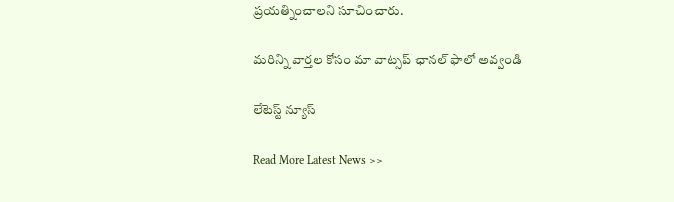ప్రయత్నించాలని సూచించారు.

మ‌రిన్ని వార్త‌ల కోసం మా వాట్స‌ప్ ఛాన‌ల్ ఫాలో అవ్వండి

లేటెస్ట్ న్యూస్‌

Read More Latest News >>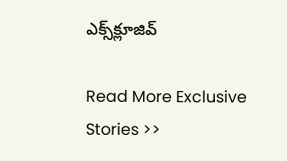ఎక్స్‌క్లూజివ్‌

Read More Exclusive Stories >>